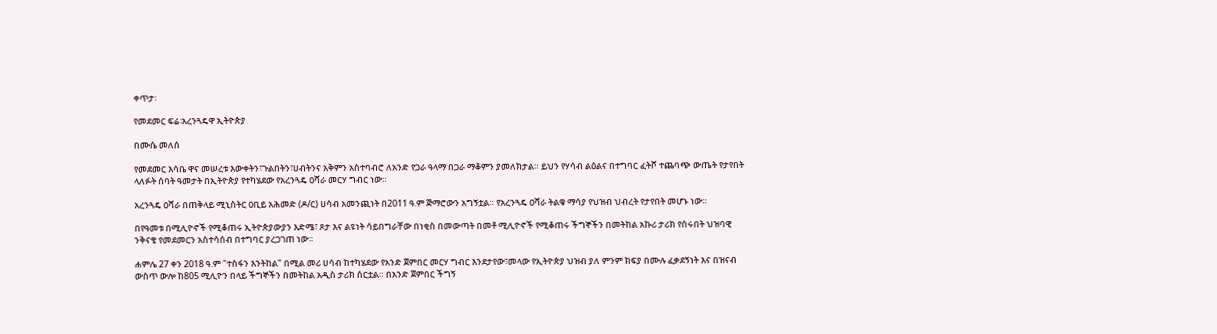ቀጥታ፡

የመደመር ፍሬ፡አረንጓዴዋ ኢትዮጵያ

በሙሴ መለሰ

የመደመር እሳቤ ዋና መሠረቱ እውቀትን፣ጉልበትን፣ሀብትንና አቅምን አስተባብሮ ለአንድ የጋራ ዓላማ በጋራ ማቆምን ያመለክታል። ይህን የሃሳብ ልዕልና በተግባር ፈትሾ ተጨባጭ ውጤት የታየበት ላለፉት ሰባት ዓመታት በኢትዮጵያ የተካሄደው የአረንጓዴ ዐሻራ መርሃ ግብር ነው።

አረንጓዴ ዐሻራ በጠቅላይ ሚኒስትር ዐቢይ አሕመድ (ዶ/ር) ሀሳብ አመንጪነት በ2011 ዓ.ም ጅማሮውን አግኝቷል። የአረንጓዴ ዐሻራ ትልቁ ማሳያ የህዝብ ህብረት የታየበት መሆኑ ነው።

በየዓመቱ በሚሊዮኖች የሚቆጠሩ ኢትዮጵያውያን እድሜ፣ ጾታ እና ልዩነት ሳይበግራቸው በነቂስ በመውጣት በመቶ ሚሊዮኖች የሚቆጠሩ ችግኞችን በመትከል አኩሪ ታሪክ የሰሩበት ህዝባዊ ንቅናቄ የመደመርን አስተሳሰብ በተግባር ያረጋገጠ ነው።

ሐምሌ 27 ቀን 2018 ዓ.ም "ተስፋን እንትከል" በሚል መሪ ሀሳብ ከተካሄደው የአንድ ጀምበር መርሃ ግብር እንደታየው፣መላው የኢትዮጵያ ህዝብ ያለ ምንም ክፍያ በሙሉ ፈቃደኝነት እና በዝናብ ውስጥ ውሎ ከ805 ሚሊዮን በላይ ችግኞችን በመትከል አዲስ ታሪክ ሰርቷል። በአንድ ጀምበር ችግኝ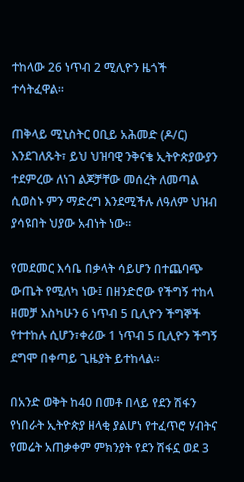ተከላው 26 ነጥብ 2 ሚሊዮን ዜጎች ተሳትፈዋል።

ጠቅላይ ሚኒስትር ዐቢይ አሕመድ (ዶ/ር) እንደገለጹት፣ ይህ ህዝባዊ ንቅናቄ ኢትዮጵያውያን ተደምረው ለነገ ልጆቻቸው መሰረት ለመጣል ሲወስኑ ምን ማድረግ እንደሚችሉ ለዓለም ህዝብ ያሳዩበት ህያው አብነት ነው።

የመደመር እሳቤ በቃላት ሳይሆን በተጨባጭ ውጤት የሚለካ ነው፤ በዘንድሮው የችግኝ ተከላ ዘመቻ እስካሁን 6 ነጥብ 5 ቢሊዮን ችግኞች የተተከሉ ሲሆን፣ቀሪው 1 ነጥብ 5 ቢሊዮን ችግኝ ደግሞ በቀጣይ ጊዜያት ይተከላል።

በአንድ ወቅት ከ40 በመቶ በላይ የደን ሽፋን የነበራት ኢትዮጵያ ዘላቂ ያልሆነ የተፈጥሮ ሃብትና የመሬት አጠቃቀም ምክንያት የደን ሽፋኗ ወደ 3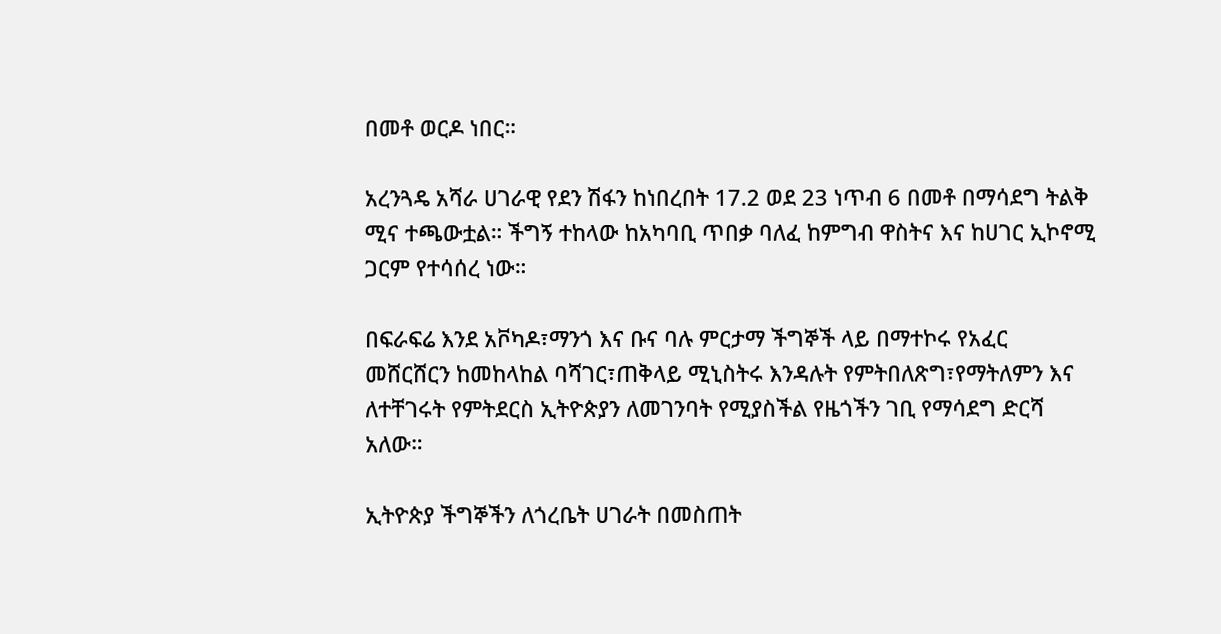በመቶ ወርዶ ነበር።

አረንጓዴ አሻራ ሀገራዊ የደን ሽፋን ከነበረበት 17.2 ወደ 23 ነጥብ 6 በመቶ በማሳደግ ትልቅ ሚና ተጫውቷል። ችግኝ ተከላው ከአካባቢ ጥበቃ ባለፈ ከምግብ ዋስትና እና ከሀገር ኢኮኖሚ ጋርም የተሳሰረ ነው።

በፍራፍሬ እንደ አቮካዶ፣ማንጎ እና ቡና ባሉ ምርታማ ችግኞች ላይ በማተኮሩ የአፈር መሸርሸርን ከመከላከል ባሻገር፣ጠቅላይ ሚኒስትሩ እንዳሉት የምትበለጽግ፣የማትለምን እና ለተቸገሩት የምትደርስ ኢትዮጵያን ለመገንባት የሚያስችል የዜጎችን ገቢ የማሳደግ ድርሻ አለው።

ኢትዮጵያ ችግኞችን ለጎረቤት ሀገራት በመስጠት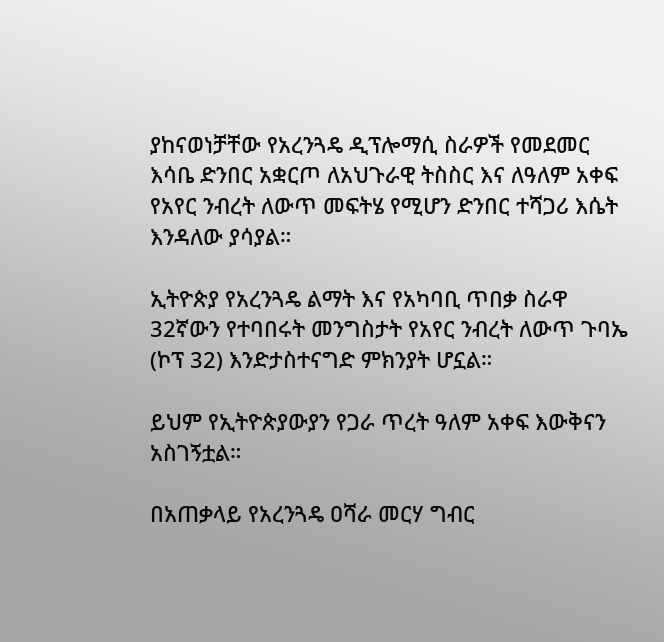ያከናወነቻቸው የአረንጓዴ ዲፕሎማሲ ስራዎች የመደመር እሳቤ ድንበር አቋርጦ ለአህጉራዊ ትስስር እና ለዓለም አቀፍ የአየር ንብረት ለውጥ መፍትሄ የሚሆን ድንበር ተሻጋሪ እሴት እንዳለው ያሳያል።

ኢትዮጵያ የአረንጓዴ ልማት እና የአካባቢ ጥበቃ ስራዋ 32ኛውን የተባበሩት መንግስታት የአየር ንብረት ለውጥ ጉባኤ (ኮፕ 32) እንድታስተናግድ ምክንያት ሆኗል።

ይህም የኢትዮጵያውያን የጋራ ጥረት ዓለም አቀፍ እውቅናን አስገኝቷል።

በአጠቃላይ የአረንጓዴ ዐሻራ መርሃ ግብር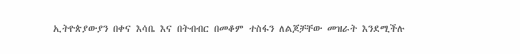ኢትዮጵያውያን በቀና እሳቤ እና በትብብር በመቆም ተስፋን ለልጆቻቸው መዝራት እንደሚችሉ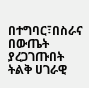በተግባር፣በስራና በውጤት ያረጋገጡበት ትልቅ ሀገራዊ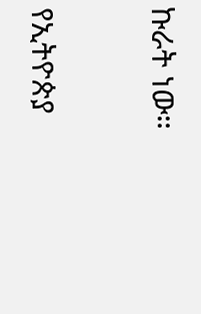ኩራት ነው።

የኢትዮጵያ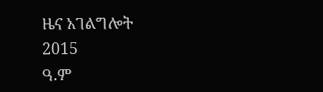ዜና አገልግሎት
2015
ዓ.ም